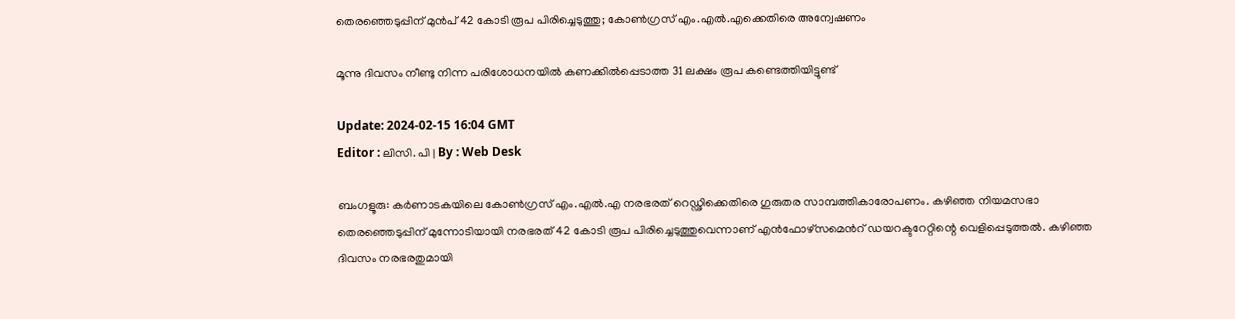തെരഞ്ഞെടുപ്പിന് മുന്‍പ് 42 കോടി രൂപ പിരിച്ചെടുത്തു; കോൺഗ്രസ് എം.എൽ.എക്കെതിരെ അന്വേഷണം

മൂന്നു ദിവസം നീണ്ടു നിന്ന പരിശോധനയിൽ കണക്കിൽപ്പെടാത്ത 31 ലക്ഷം രൂപ കണ്ടെത്തിയിട്ടുണ്ട്

Update: 2024-02-15 16:04 GMT
Editor : ലിസി. പി | By : Web Desk

ബംഗളൂരു: കർണാടകയിലെ കോൺഗ്രസ് എം.എൽ.എ നരഭരത് റെഡ്ഢിക്കെതിരെ ഗുരുതര സാമ്പത്തികാരോപണം. കഴിഞ്ഞ നിയമസഭാ തെരഞ്ഞെടുപ്പിന് മുന്നോടിയായി നരഭരത് 42 കോടി രൂപ പിരിച്ചെടുത്തുവെന്നാണ് എൻഫോഴ്സമെന്‍റ് ഡയറക്ടറേറ്റിന്റെ വെളിപ്പെടുത്തൽ. കഴിഞ്ഞ ദിവസം നരഭരതുമായി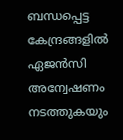ബന്ധപ്പെട്ട കേന്ദ്രങ്ങളിൽ ഏജൻസി അന്വേഷണം നടത്തുകയും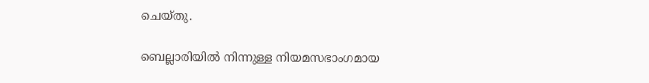ചെയ്തു.

ബെല്ലാരിയിൽ നിന്നുള്ള നിയമസഭാംഗമായ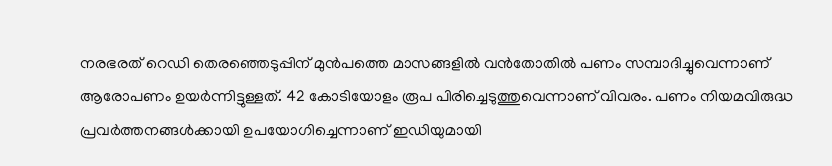നരഭരത് റെഡി തെരഞ്ഞെടുപ്പിന് മുൻപത്തെ മാസങ്ങളിൽ വൻതോതിൽ പണം സമ്പാദിച്ചുവെന്നാണ് ആരോപണം ഉയർന്നിട്ടുള്ളത്. 42 കോടിയോളം രൂപ പിരിച്ചെടുത്തുവെന്നാണ് വിവരം. പണം നിയമവിരുദ്ധ പ്രവർത്തനങ്ങൾക്കായി ഉപയോഗിച്ചെന്നാണ് ഇഡിയുമായി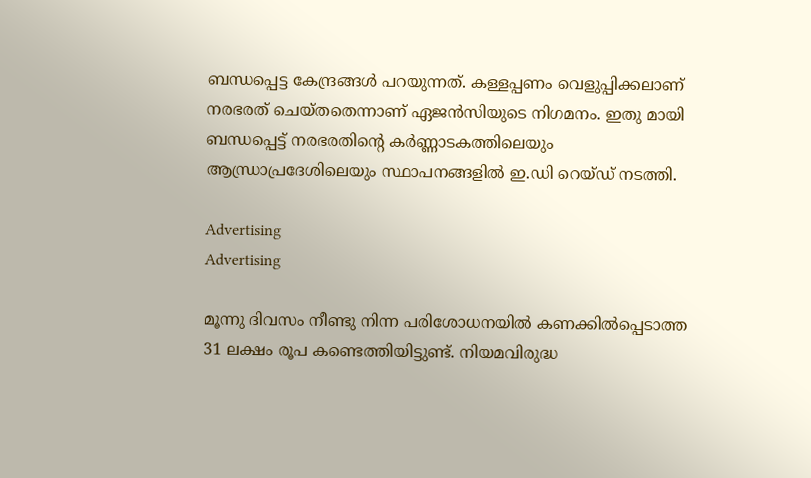ബന്ധപ്പെട്ട കേന്ദ്രങ്ങൾ പറയുന്നത്. കള്ളപ്പണം വെളുപ്പിക്കലാണ് നരഭരത് ചെയ്തതെന്നാണ് ഏജൻസിയുടെ നിഗമനം. ഇതു മായി ബന്ധപ്പെട്ട് നരഭരതിന്റെ കർണ്ണാടകത്തിലെയും ആന്ധ്രാപ്രദേശിലെയും സ്ഥാപനങ്ങളിൽ ഇ.ഡി റെയ്ഡ് നടത്തി.

Advertising
Advertising

മൂന്നു ദിവസം നീണ്ടു നിന്ന പരിശോധനയിൽ കണക്കിൽപ്പെടാത്ത 31 ലക്ഷം രൂപ കണ്ടെത്തിയിട്ടുണ്ട്. നിയമവിരുദ്ധ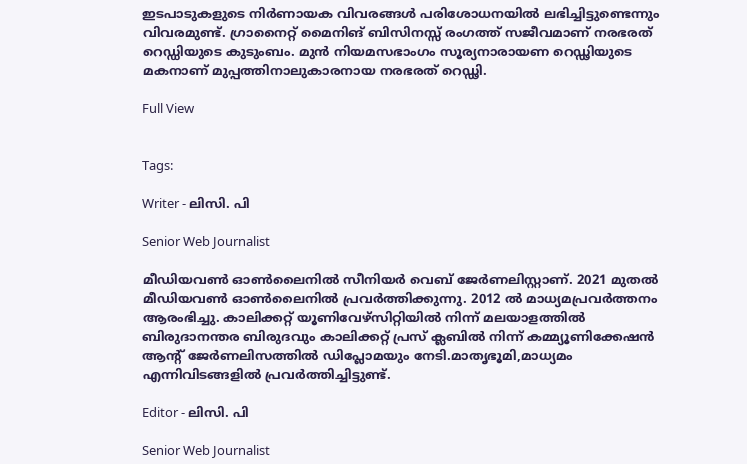ഇടപാടുകളുടെ നിർണായക വിവരങ്ങൾ പരിശോധനയിൽ ലഭിച്ചിട്ടുണ്ടെന്നും വിവരമുണ്ട്. ഗ്രാനൈറ്റ് മൈനിങ് ബിസിനസ്സ് രംഗത്ത് സജീവമാണ് നരഭരത് റെഡ്ഡിയുടെ കുടുംബം. മുൻ നിയമസഭാംഗം സൂര്യനാരായണ റെഡ്ഢിയുടെ മകനാണ് മുപ്പത്തിനാലുകാരനായ നരഭരത് റെഡ്ഢി.

Full View


Tags:

Writer - ലിസി. പി

Senior Web Journalist

മീഡിയവൺ ഓൺലൈനിൽ സീനിയർ വെബ് ജേർണലിസ്റ്റാണ്. 2021 മുതൽ മീഡിയവൺ ഓൺലൈനിൽ പ്രവർത്തിക്കുന്നു. 2012 ല്‍ മാധ്യമപ്രവര്‍ത്തനം ആരംഭിച്ചു. കാലിക്കറ്റ് യൂണിവേഴ്‌സിറ്റിയിൽ നിന്ന് മലയാളത്തിൽ ബിരുദാനന്തര ബിരുദവും കാലിക്കറ്റ് പ്രസ് ക്ലബിൽ നിന്ന് കമ്മ്യൂണിക്കേഷൻ ആന്റ് ജേർണലിസത്തിൽ ഡിപ്ലോമയും നേടി.മാതൃഭൂമി,മാധ്യമം എന്നിവിടങ്ങളിൽ പ്രവർത്തിച്ചിട്ടുണ്ട്.

Editor - ലിസി. പി

Senior Web Journalist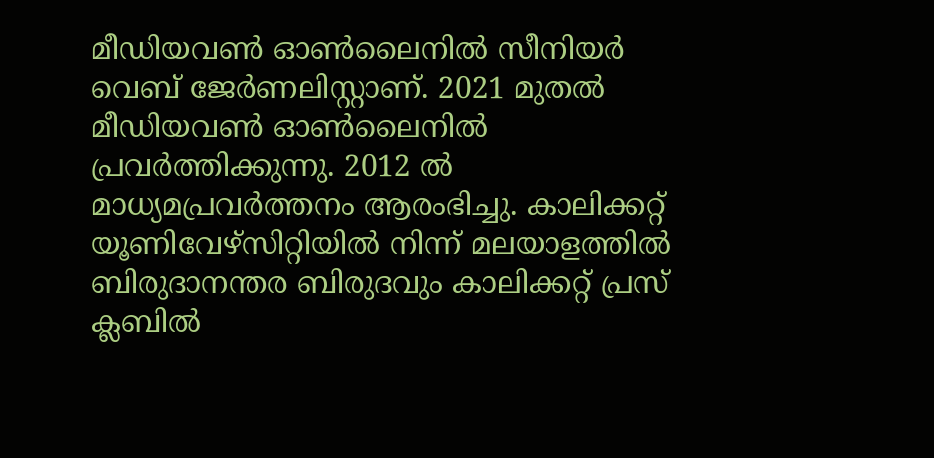മീഡിയവൺ ഓൺലൈനിൽ സീനിയർ വെബ് ജേർണലിസ്റ്റാണ്. 2021 മുതൽ മീഡിയവൺ ഓൺലൈനിൽ പ്രവർത്തിക്കുന്നു. 2012 ല്‍ മാധ്യമപ്രവര്‍ത്തനം ആരംഭിച്ചു. കാലിക്കറ്റ് യൂണിവേഴ്‌സിറ്റിയിൽ നിന്ന് മലയാളത്തിൽ ബിരുദാനന്തര ബിരുദവും കാലിക്കറ്റ് പ്രസ് ക്ലബിൽ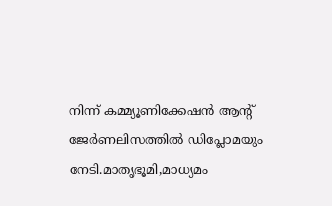നിന്ന് കമ്മ്യൂണിക്കേഷൻ ആന്റ് ജേർണലിസത്തിൽ ഡിപ്ലോമയും നേടി.മാതൃഭൂമി,മാധ്യമം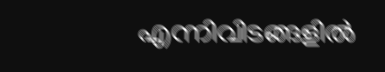എന്നിവിടങ്ങളിൽ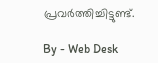പ്രവർത്തിച്ചിട്ടുണ്ട്.

By - Web Desk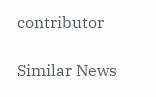contributor

Similar News